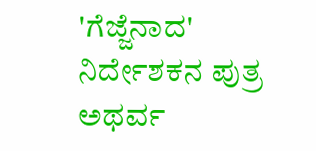'ಗೆಜ್ಜೆನಾದ' ನಿರ್ದೇಶಕನ ಪುತ್ರ ಅಥರ್ವ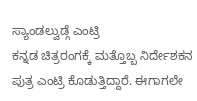ಸ್ಯಾಂಡಲ್ವುಡ್ಗೆ ಎಂಟ್ರಿ
ಕನ್ನಡ ಚಿತ್ರರಂಗಕ್ಕೆ ಮತ್ತೊಬ್ಬ ನಿರ್ದೇಶಕನ ಪುತ್ರ ಎಂಟ್ರಿ ಕೊಡುತ್ತಿದ್ದಾರೆ. ಈಗಾಗಲೇ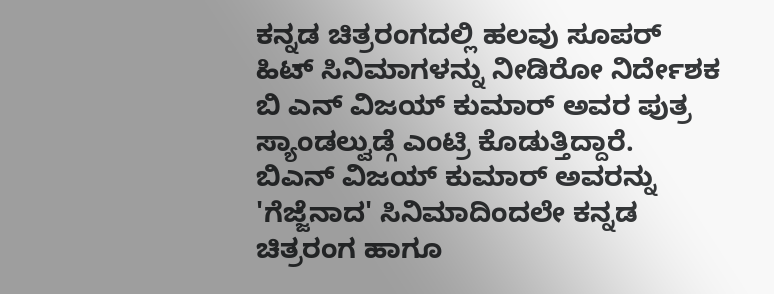ಕನ್ನಡ ಚಿತ್ರರಂಗದಲ್ಲಿ ಹಲವು ಸೂಪರ್ ಹಿಟ್ ಸಿನಿಮಾಗಳನ್ನು ನೀಡಿರೋ ನಿರ್ದೇಶಕ ಬಿ ಎನ್ ವಿಜಯ್ ಕುಮಾರ್ ಅವರ ಪುತ್ರ ಸ್ಯಾಂಡಲ್ವುಡ್ಗೆ ಎಂಟ್ರಿ ಕೊಡುತ್ತಿದ್ದಾರೆ.
ಬಿಎನ್ ವಿಜಯ್ ಕುಮಾರ್ ಅವರನ್ನು 'ಗೆಜ್ಜೆನಾದ' ಸಿನಿಮಾದಿಂದಲೇ ಕನ್ನಡ ಚಿತ್ರರಂಗ ಹಾಗೂ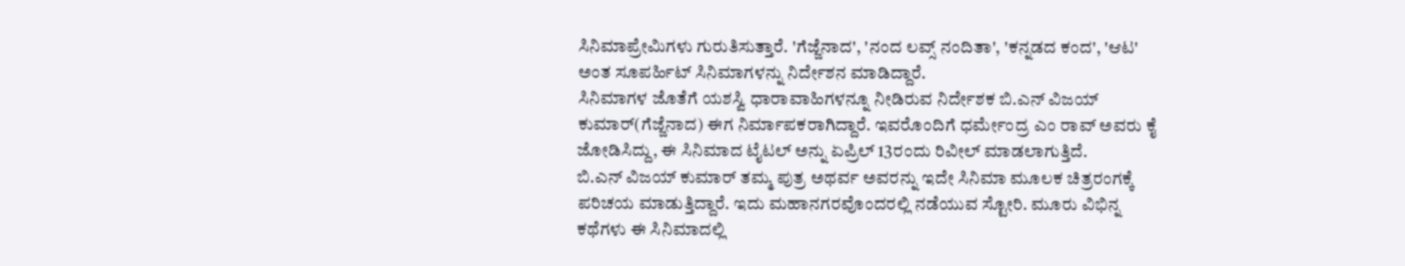ಸಿನಿಮಾಪ್ರೇಮಿಗಳು ಗುರುತಿಸುತ್ತಾರೆ. 'ಗೆಜ್ಜೆನಾದ', 'ನಂದ ಲವ್ಸ್ ನಂದಿತಾ', 'ಕನ್ನಡದ ಕಂದ', 'ಆಟ' ಅಂತ ಸೂಪರ್ಹಿಟ್ ಸಿನಿಮಾಗಳನ್ನು ನಿರ್ದೇಶನ ಮಾಡಿದ್ದಾರೆ.
ಸಿನಿಮಾಗಳ ಜೊತೆಗೆ ಯಶಸ್ವಿ ಧಾರಾವಾಹಿಗಳನ್ನೂ ನೀಡಿರುವ ನಿರ್ದೇಶಕ ಬಿ.ಎನ್ ವಿಜಯ್ ಕುಮಾರ್(ಗೆಜ್ಜೆನಾದ) ಈಗ ನಿರ್ಮಾಪಕರಾಗಿದ್ದಾರೆ. ಇವರೊಂದಿಗೆ ಧರ್ಮೇಂದ್ರ ಎಂ ರಾವ್ ಅವರು ಕೈ ಜೋಡಿಸಿದ್ದು, ಈ ಸಿನಿಮಾದ ಟೈಟಲ್ ಅನ್ನು ಏಪ್ರಿಲ್ 13ರಂದು ರಿವೀಲ್ ಮಾಡಲಾಗುತ್ತಿದೆ.
ಬಿ.ಎನ್ ವಿಜಯ್ ಕುಮಾರ್ ತಮ್ಮ ಪುತ್ರ ಅಥರ್ವ ಅವರನ್ನು ಇದೇ ಸಿನಿಮಾ ಮೂಲಕ ಚಿತ್ರರಂಗಕ್ಕೆ ಪರಿಚಯ ಮಾಡುತ್ತಿದ್ದಾರೆ. ಇದು ಮಹಾನಗರವೊಂದರಲ್ಲಿ ನಡೆಯುವ ಸ್ಟೋರಿ. ಮೂರು ವಿಭಿನ್ನ ಕಥೆಗಳು ಈ ಸಿನಿಮಾದಲ್ಲಿ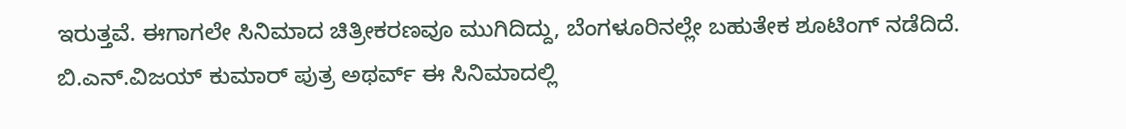ಇರುತ್ತವೆ. ಈಗಾಗಲೇ ಸಿನಿಮಾದ ಚಿತ್ರೀಕರಣವೂ ಮುಗಿದಿದ್ದು, ಬೆಂಗಳೂರಿನಲ್ಲೇ ಬಹುತೇಕ ಶೂಟಿಂಗ್ ನಡೆದಿದೆ.
ಬಿ.ಎನ್.ವಿಜಯ್ ಕುಮಾರ್ ಪುತ್ರ ಅಥರ್ವ್ ಈ ಸಿನಿಮಾದಲ್ಲಿ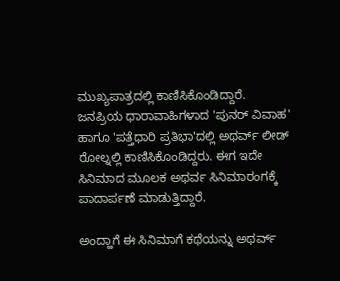ಮುಖ್ಯಪಾತ್ರದಲ್ಲಿ ಕಾಣಿಸಿಕೊಂಡಿದ್ದಾರೆ. ಜನಪ್ರಿಯ ಧಾರಾವಾಹಿಗಳಾದ 'ಪುನರ್ ವಿವಾಹ' ಹಾಗೂ 'ಪತ್ತೆಧಾರಿ ಪ್ರತಿಭಾ'ದಲ್ಲಿ ಅಥರ್ವ್ ಲೀಡ್ ರೋಲ್ನಲ್ಲಿ ಕಾಣಿಸಿಕೊಂಡಿದ್ದರು. ಈಗ ಇದೇ ಸಿನಿಮಾದ ಮೂಲಕ ಅಥರ್ವ ಸಿನಿಮಾರಂಗಕ್ಕೆ ಪಾದಾರ್ಪಣೆ ಮಾಡುತ್ತಿದ್ದಾರೆ.

ಅಂದ್ಹಾಗೆ ಈ ಸಿನಿಮಾಗೆ ಕಥೆಯನ್ನು ಅಥರ್ವ್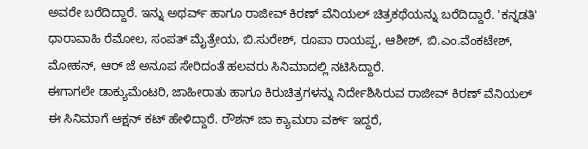ಅವರೇ ಬರೆದಿದ್ದಾರೆ. ಇನ್ನು ಅಥರ್ವ್ ಹಾಗೂ ರಾಜೀವ್ ಕಿರಣ್ ವೆನಿಯಲ್ ಚಿತ್ರಕಥೆಯನ್ನು ಬರೆದಿದ್ದಾರೆ. 'ಕನ್ನಡತಿ' ಧಾರಾವಾಹಿ ರೆಮೋಲ, ಸಂಪತ್ ಮೈತ್ರೇಯ, ಬಿ.ಸುರೇಶ್, ರೂಪಾ ರಾಯಪ್ಪ, ಆಶೀಶ್, ಬಿ.ಎಂ.ವೆಂಕಟೇಶ್, ಮೋಹನ್, ಆರ್ ಜೆ ಅನೂಪ ಸೇರಿದಂತೆ ಹಲವರು ಸಿನಿಮಾದಲ್ಲಿ ನಟಿಸಿದ್ದಾರೆ.
ಈಗಾಗಲೇ ಡಾಕ್ಯುಮೆಂಟರಿ, ಜಾಹೀರಾತು ಹಾಗೂ ಕಿರುಚಿತ್ರಗಳನ್ನು ನಿರ್ದೇಶಿಸಿರುವ ರಾಜೀವ್ ಕಿರಣ್ ವೆನಿಯಲ್ ಈ ಸಿನಿಮಾಗೆ ಆಕ್ಷನ್ ಕಟ್ ಹೇಳಿದ್ದಾರೆ. ರೌಶನ್ ಜಾ ಕ್ಯಾಮರಾ ವರ್ಕ್ ಇದ್ದರೆ,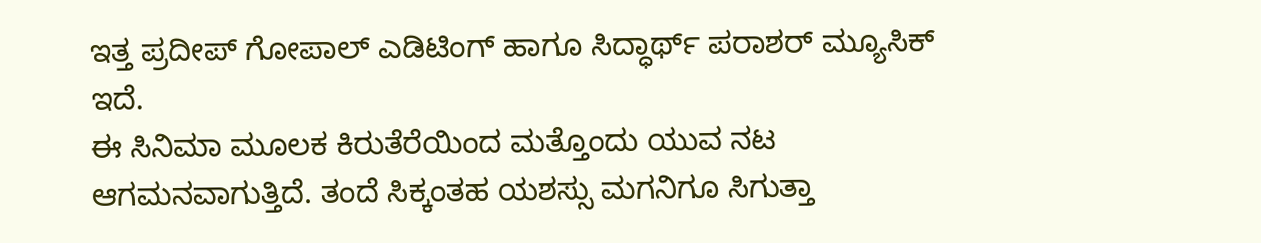ಇತ್ತ ಪ್ರದೀಪ್ ಗೋಪಾಲ್ ಎಡಿಟಿಂಗ್ ಹಾಗೂ ಸಿದ್ಧಾರ್ಥ್ ಪರಾಶರ್ ಮ್ಯೂಸಿಕ್ ಇದೆ.
ಈ ಸಿನಿಮಾ ಮೂಲಕ ಕಿರುತೆರೆಯಿಂದ ಮತ್ತೊಂದು ಯುವ ನಟ ಆಗಮನವಾಗುತ್ತಿದೆ. ತಂದೆ ಸಿಕ್ಕಂತಹ ಯಶಸ್ಸು ಮಗನಿಗೂ ಸಿಗುತ್ತಾ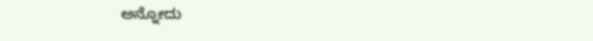ಅನ್ನೋದು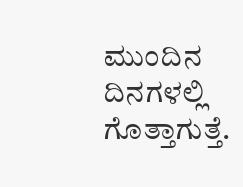ಮುಂದಿನ ದಿನಗಳಲ್ಲಿ ಗೊತ್ತಾಗುತ್ತೆ.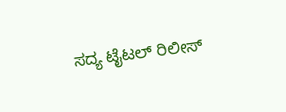ಸದ್ಯ ಟೈಟಲ್ ರಿಲೀಸ್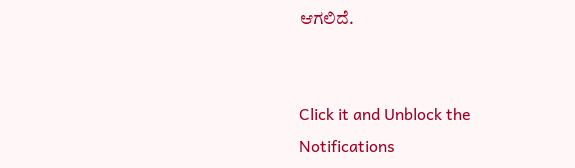ಆಗಲಿದೆ.


Click it and Unblock the Notifications